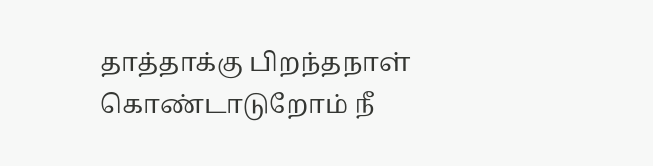தாத்தாக்கு பிறந்தநாள் கொண்டாடுறோம் நீ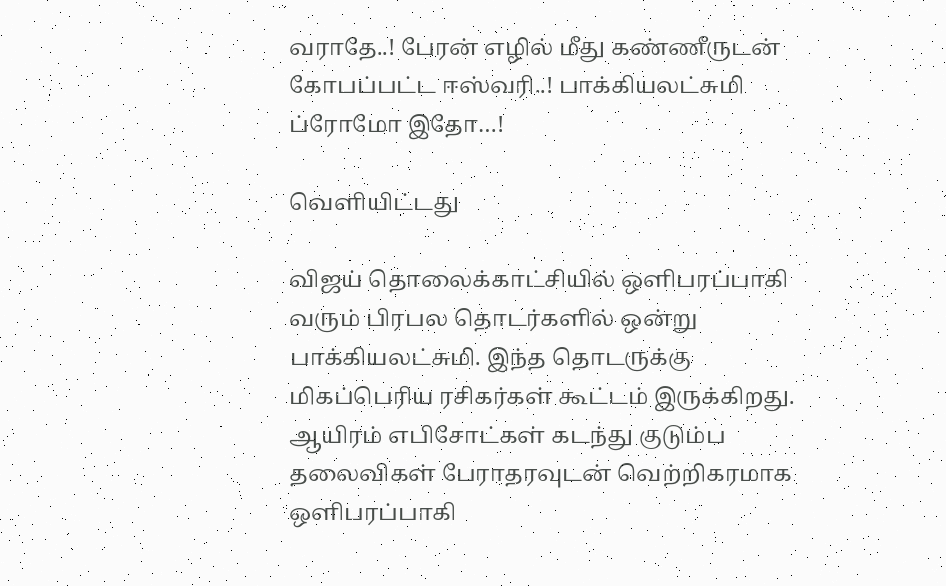வராதே..! பேரன் எழில் மீது கண்ணீருடன் கோபப்பட்ட ஈஸ்வரி..! பாக்கியலட்சுமி ப்ரோமோ இதோ…!

வெளியிட்டது

விஜய் தொலைக்காட்சியில் ஒளிபரப்பாகி வரும் பிரபல தொடர்களில் ஒன்று பாக்கியலட்சுமி. இந்த தொடருக்கு மிகப்பெரிய ரசிகர்கள் கூட்டம் இருக்கிறது. ஆயிரம் எபிசோட்கள் கடந்து குடும்ப தலைவிகள் பேராதரவுடன் வெற்றிகரமாக ஒளிபரப்பாகி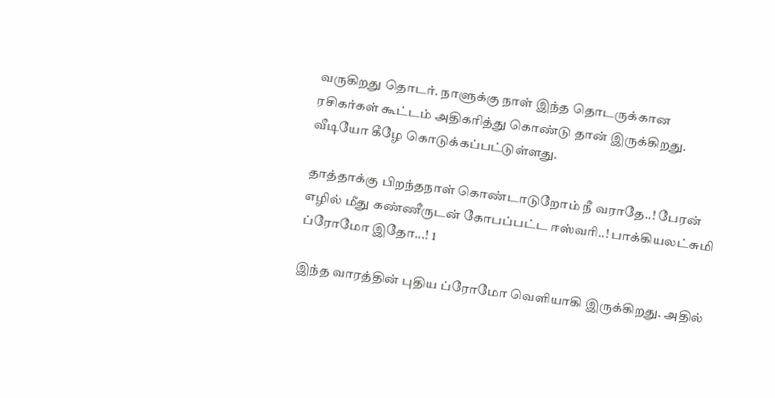வருகிறது தொடர். நாளுக்கு நாள் இந்த தொடருக்கான ரசிகர்கள் கூட்டம் அதிகரித்து கொண்டு தான் இருக்கிறது. வீடியோ கீழே கொடுக்கப்பட்டுள்ளது.

தாத்தாக்கு பிறந்தநாள் கொண்டாடுறோம் நீ வராதே..! பேரன் எழில் மீது கண்ணீருடன் கோபப்பட்ட ஈஸ்வரி..! பாக்கியலட்சுமி ப்ரோமோ இதோ...! 1

இந்த வாரத்தின் புதிய ப்ரோமோ வெளியாகி இருக்கிறது. அதில்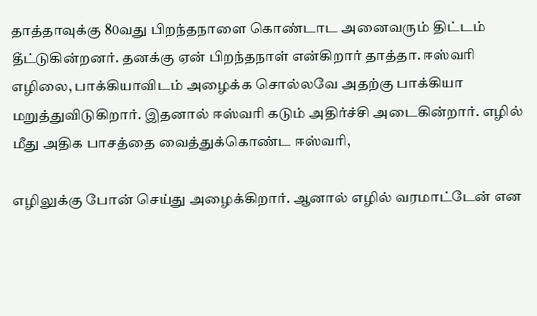தாத்தாவுக்கு 80வது பிறந்தநாளை கொண்டாட அனைவரும் திட்டம் தீட்டுகின்றனர். தனக்கு ஏன் பிறந்தநாள் என்கிறார் தாத்தா. ஈஸ்வரி எழிலை, பாக்கியாவிடம் அழைக்க சொல்லவே அதற்கு பாக்கியா மறுத்துவிடுகிறார். இதனால் ஈஸ்வரி கடும் அதிர்ச்சி அடைகின்றார். எழில் மீது அதிக பாசத்தை வைத்துக்கொண்ட ஈஸ்வரி,

எழிலுக்கு போன் செய்து அழைக்கிறார். ஆனால் எழில் வரமாட்டேன் என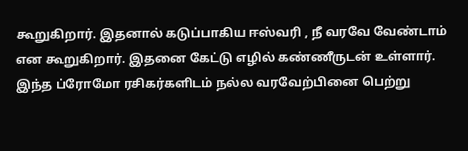கூறுகிறார். இதனால் கடுப்பாகிய ஈஸ்வரி , நீ வரவே வேண்டாம் என கூறுகிறார். இதனை கேட்டு எழில் கண்ணீருடன் உள்ளார். இந்த ப்ரோமோ ரசிகர்களிடம் நல்ல வரவேற்பினை பெற்று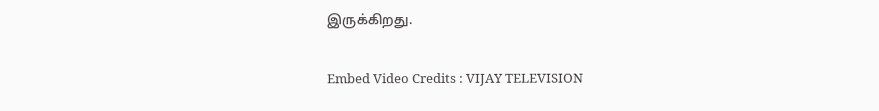இருக்கிறது.

Embed Video Credits : VIJAY TELEVISION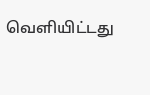வெளியிட்டது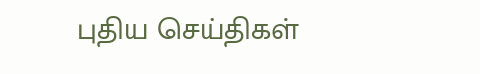புதிய செய்திகள்